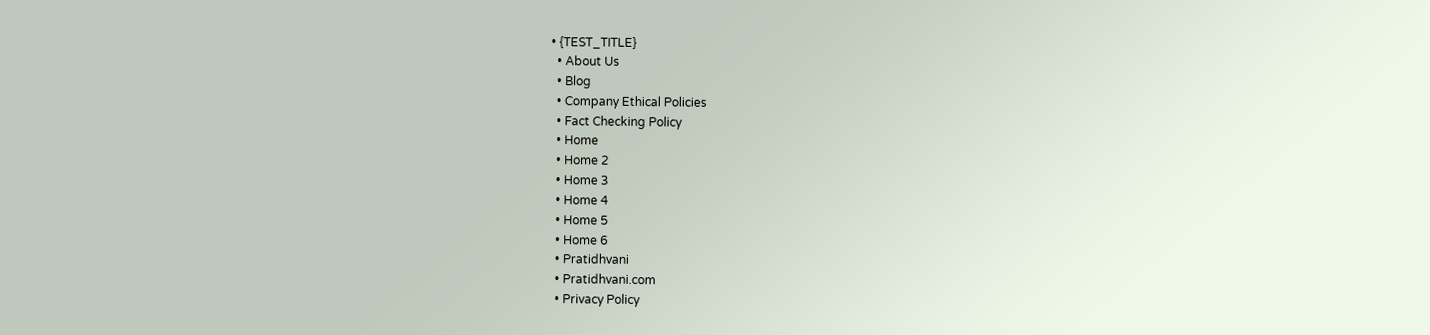• {TEST_TITLE}
  • About Us
  • Blog
  • Company Ethical Policies
  • Fact Checking Policy
  • Home
  • Home 2
  • Home 3
  • Home 4
  • Home 5
  • Home 6
  • Pratidhvani
  • Pratidhvani.com
  • Privacy Policy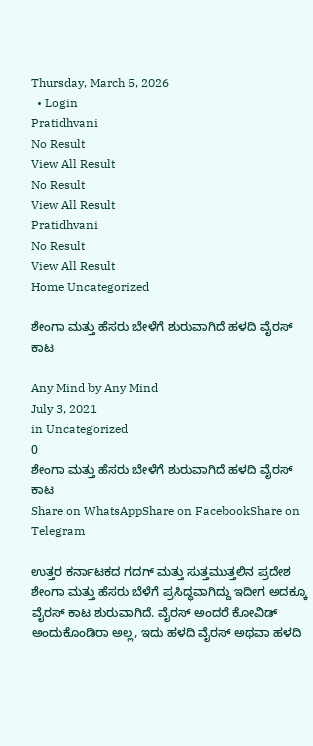Thursday, March 5, 2026
  • Login
Pratidhvani
No Result
View All Result
No Result
View All Result
Pratidhvani
No Result
View All Result
Home Uncategorized

ಶೇಂಗಾ ಮತ್ತು ಹೆಸರು ಬೇಳೆಗೆ ಶುರುವಾಗಿದೆ ಹಳದಿ ವೈರಸ್ ಕಾಟ

Any Mind by Any Mind
July 3, 2021
in Uncategorized
0
ಶೇಂಗಾ ಮತ್ತು ಹೆಸರು ಬೇಳೆಗೆ ಶುರುವಾಗಿದೆ ಹಳದಿ ವೈರಸ್ ಕಾಟ
Share on WhatsAppShare on FacebookShare on Telegram

ಉತ್ತರ ಕರ್ನಾಟಕದ ಗದಗ್ ಮತ್ತು ಸುತ್ತಮುತ್ತಲಿನ ಪ್ರದೇಶ ಶೇಂಗಾ ಮತ್ತು ಹೆಸರು ಬೆಳೆಗೆ ಪ್ರಸಿದ್ಧವಾಗಿದ್ದು ಇದೀಗ ಅದಕ್ಕೂ ವೈರಸ್ ಕಾಟ ಶುರುವಾಗಿದೆ. ವೈರಸ್‌ ಅಂದರೆ ಕೋವಿಡ್ ಅಂದುಕೊಂಡಿರಾ ಅಲ್ಲ, ಇದು ಹಳದಿ ವೈರಸ್ ಅಥವಾ ಹಳದಿ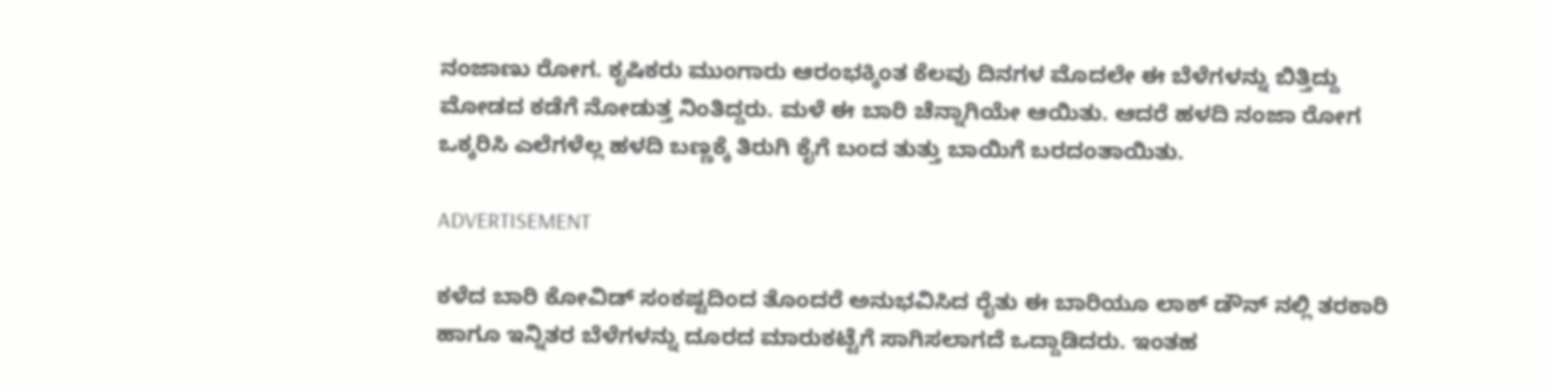ನಂಜಾಣು ರೋಗ. ಕೃಷಿಕರು ಮುಂಗಾರು ಆರಂಭಕ್ಕಿಂತ ಕೆಲವು ದಿನಗಳ ಮೊದಲೇ ಈ ಬೆಳೆಗಳನ್ನು ಬಿತ್ತಿದ್ದು ಮೋಡದ ಕಡೆಗೆ ನೋಡುತ್ತ ನಿಂತಿದ್ದರು. ಮಳೆ ಈ ಬಾರಿ ಚೆನ್ನಾಗಿಯೇ ಆಯಿತು. ಆದರೆ ಹಳದಿ ನಂಜಾ ರೋಗ ಒಕ್ಕರಿಸಿ ಎಲೆಗಳೆಲ್ಲ ಹಳದಿ ಬಣ್ಣಕ್ಕೆ ತಿರುಗಿ ಕೈಗೆ ಬಂದ ತುತ್ತು ಬಾಯಿಗೆ ಬರದಂತಾಯಿತು.

ADVERTISEMENT

ಕಳೆದ ಬಾರಿ ಕೋವಿಡ್ ಸಂಕಷ್ಟದಿಂದ ತೊಂದರೆ ಅನುಭವಿಸಿದ ರೈತು ಈ ಬಾರಿಯೂ ಲಾಕ್ ಡೌನ್ ನಲ್ಲಿ ತರಕಾರಿ ಹಾಗೂ ಇನ್ನಿತರ ಬೆಳೆಗಳನ್ನು ದೂರದ ಮಾರುಕಟ್ಟೆಗೆ ಸಾಗಿಸಲಾಗದೆ ಒದ್ದಾಡಿದರು. ಇಂತಹ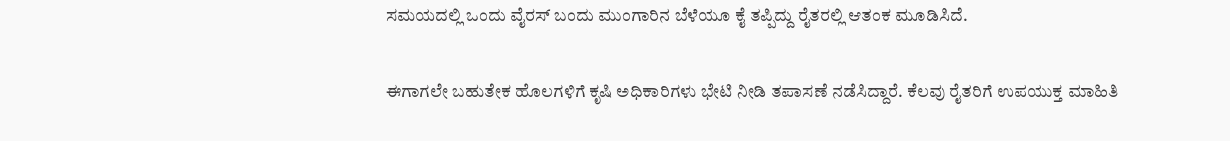ಸಮಯದಲ್ಲಿ ಒಂದು ವೈರಸ್ ಬಂದು ಮುಂಗಾರಿನ ಬೆಳೆಯೂ ಕೈ ತಪ್ಪಿದ್ದು ರೈತರಲ್ಲಿ ಆತಂಕ ಮೂಡಿಸಿದೆ.

ಈಗಾಗಲೇ ಬಹುತೇಕ ಹೊಲಗಳಿಗೆ ಕೃಷಿ ಅಧಿಕಾರಿಗಳು ಭೇಟಿ ನೀಡಿ ತಪಾಸಣೆ ನಡೆಸಿದ್ದಾರೆ. ಕೆಲವು ರೈತರಿಗೆ ಉಪಯುಕ್ತ ಮಾಹಿತಿ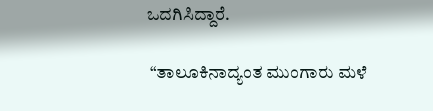ಒದಗಿಸಿದ್ದಾರೆ.

 “ತಾಲೂಕಿನಾದ್ಯಂತ ಮುಂಗಾರು ಮಳೆ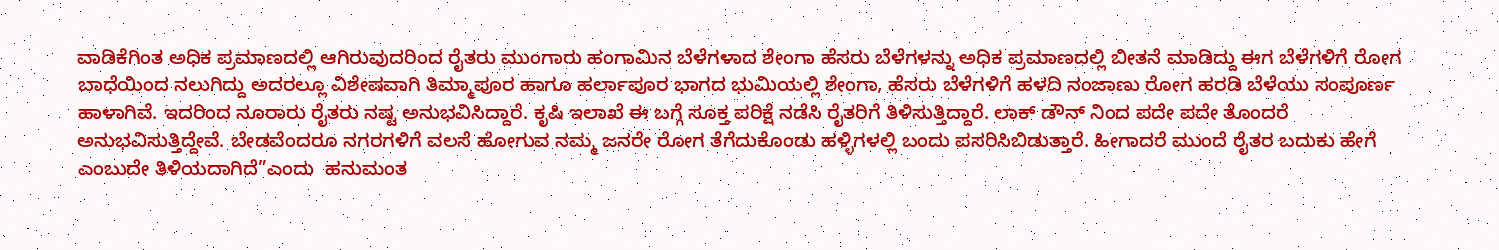ವಾಡಿಕೆಗಿಂತ ಅಧಿಕ ಪ್ರಮಾಣದಲ್ಲಿ ಆಗಿರುವುದರಿಂದ ರೈತರು ಮುಂಗಾರು ಹಂಗಾಮಿನ ಬೆಳೆಗಳಾದ ಶೇಂಗಾ ಹೆಸರು ಬೆಳೆಗಳನ್ನು ಅಧಿಕ ಪ್ರಮಾಣದಲ್ಲಿ ಬೀತನೆ ಮಾಡಿದ್ದು ಈಗ ಬೆಳೆಗಳಿಗೆ ರೋಗ ಬಾಧೆಯಿಂದ ನಲುಗಿದ್ದು ಅದರಲ್ಲೂ ವಿಶೇಷವಾಗಿ ತಿಮ್ಮಾಪೂರ ಹಾಗೂ ಹರ್ಲಾಪೂರ ಭಾಗದ ಭುಮಿಯಲ್ಲಿ ಶೇಂಗಾ, ಹೆಸರು ಬೆಳೆಗಳಿಗೆ ಹಳದಿ ನಂಜಾಣು ರೋಗ ಹರಡಿ ಬೆಳೆಯು ಸಂಪೂರ್ಣ ಹಾಳಾಗಿವೆ. ಇದರಿಂದ ನೂರಾರು ರೈತರು ನಷ್ಟ ಅನುಭವಿಸಿದ್ದಾರೆ. ಕೃಷಿ ಇಲಾಖೆ ಈ ಬಗ್ಗೆ ಸೂಕ್ತ ಪರಿಕ್ಷೆ ನಡೆಸಿ ರೈತರಿಗೆ ತಿಳಿಸುತ್ತಿದ್ದಾರೆ. ಲಾಕ್ ಡೌನ್ ನಿಂದ ಪದೇ ಪದೇ ತೊಂದರೆ ಅನುಭವಿಸುತ್ತಿದ್ದೇವೆ. ಬೇಡವೆಂದರೂ ನಗರಗಳಿಗೆ ವಲಸೆ ಹೋಗುವ ನಮ್ಮ ಜನರೇ ರೋಗ ತೆಗೆದುಕೊಂಡು ಹಳ್ಳಿಗಳಲ್ಲಿ ಬಂದು ಪಸರಿಸಿಬಿಡುತ್ತಾರೆ. ಹೀಗಾದರೆ ಮುಂದೆ ರೈತರ ಬದುಕು ಹೇಗೆ ಎಂಬುದೇ ತಿಳಿಯದಾಗಿದೆ”ಎಂದು  ಹನುಮಂತ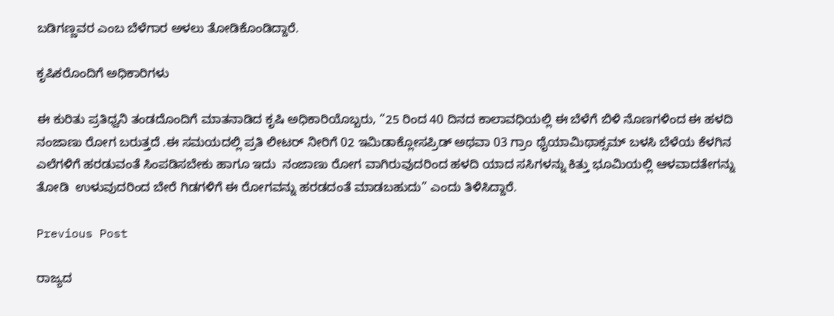ಬಡಿಗಣ್ಣವರ ಎಂಬ ಬೆಳೆಗಾರ ಅಳಲು ತೋಡಿಕೊಂಡಿದ್ದಾರೆ.

ಕೃಷಿಕರೊಂದಿಗೆ ಅಧಿಕಾರಿಗಳು

ಈ ಕುರಿತು ಪ್ರತಿಧ್ವನಿ ತಂಡದೊಂದಿಗೆ ಮಾತನಾಡಿದ ಕೃಷಿ ಅಧಿಕಾರಿಯೊಬ್ಬರು, “25 ರಿಂದ 40 ದಿನದ ಕಾಲಾವಧಿಯಲ್ಲಿ ಈ ಬೆಳೆಗೆ ಬಿಳಿ ನೊಣಗಳಿಂದ ಈ ಹಳದಿ ನಂಜಾಣು ರೋಗ ಬರುತ್ತದೆ .ಈ ಸಮಯದಲ್ಲಿ ಪ್ರತಿ ಲೀಟರ್ ನೀರಿಗೆ 02 ಇಮಿಡಾಕ್ಲೋಸಪ್ರಿಡ್ ಅಥವಾ 03 ಗ್ರಾಂ ಥೈಯಾಮಿಥಾಕ್ಸಮ್ ಬಳಸಿ ಬೆಳೆಯ ಕೆಳಗಿನ ಎಲೆಗಳಿಗೆ ಹರಡುವಂತೆ ಸಿಂಪಡಿಸಬೇಕು ಹಾಗೂ ಇದು  ನಂಜಾಣು ರೋಗ ವಾಗಿರುವುದರಿಂದ ಹಳದಿ ಯಾದ ಸಸಿಗಳನ್ನು ಕಿತ್ತು ಭೂಮಿಯಲ್ಲಿ ಆಳವಾದತೇಗನ್ನು ತೋಡಿ  ಉಳುವುದರಿಂದ ಬೇರೆ ಗಿಡಗಳಿಗೆ ಈ ರೋಗವನ್ನು ಹರಡದಂತೆ ಮಾಡಬಹುದು” ಎಂದು ತಿಳಿಸಿದ್ದಾರೆ.

Previous Post

ರಾಜ್ಯದ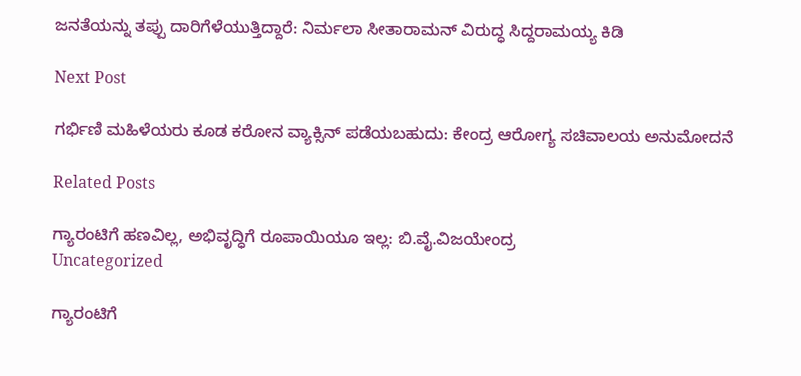ಜನತೆಯನ್ನು ತಪ್ಪು ದಾರಿಗೆಳೆಯುತ್ತಿದ್ದಾರೆ: ನಿರ್ಮಲಾ ಸೀತಾರಾಮನ್ ವಿರುದ್ಧ ಸಿದ್ದರಾಮಯ್ಯ ಕಿಡಿ

Next Post

ಗರ್ಭಿಣಿ ಮಹಿಳೆಯರು ಕೂಡ ಕರೋನ ವ್ಯಾಕ್ಸಿನ್ ಪಡೆಯಬಹುದು: ಕೇಂದ್ರ ಆರೋಗ್ಯ ಸಚಿವಾಲಯ ಅನುಮೋದನೆ

Related Posts

ಗ್ಯಾರಂಟಿಗೆ ಹಣವಿಲ್ಲ, ಅಭಿವೃದ್ಧಿಗೆ ರೂಪಾಯಿಯೂ ಇಲ್ಲ: ಬಿ.ವೈ.ವಿಜಯೇಂದ್ರ
Uncategorized

ಗ್ಯಾರಂಟಿಗೆ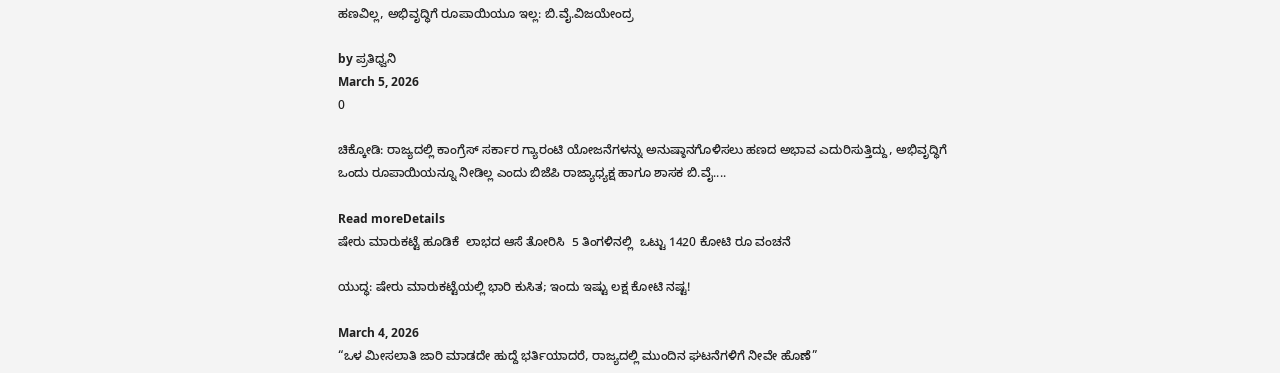ಹಣವಿಲ್ಲ, ಅಭಿವೃದ್ಧಿಗೆ ರೂಪಾಯಿಯೂ ಇಲ್ಲ: ಬಿ.ವೈ.ವಿಜಯೇಂದ್ರ

by ಪ್ರತಿಧ್ವನಿ
March 5, 2026
0

ಚಿಕ್ಕೋಡಿ: ರಾಜ್ಯದಲ್ಲಿ ಕಾಂಗ್ರೆಸ್ ಸರ್ಕಾರ ಗ್ಯಾರಂಟಿ ಯೋಜನೆಗಳನ್ನು ಅನುಷ್ಠಾನಗೊಳಿಸಲು ಹಣದ ಅಭಾವ ಎದುರಿಸುತ್ತಿದ್ದು, ಅಭಿವೃದ್ಧಿಗೆ ಒಂದು ರೂಪಾಯಿಯನ್ನೂ ನೀಡಿಲ್ಲ ಎಂದು ಬಿಜೆಪಿ ರಾಜ್ಯಾಧ್ಯಕ್ಷ ಹಾಗೂ ಶಾಸಕ ಬಿ.ವೈ....

Read moreDetails
ಷೇರು ಮಾರುಕಟ್ಟೆ ಹೂಡಿಕೆ  ಲಾಭದ ಆಸೆ ತೋರಿಸಿ  5 ತಿಂಗಳಿನಲ್ಲಿ  ಒಟ್ಟು 1420 ಕೋಟಿ ರೂ ವಂಚನೆ

ಯುದ್ಧ: ಷೇರು ಮಾರುಕಟ್ಟೆಯಲ್ಲಿ ಭಾರಿ ಕುಸಿತ; ಇಂದು ಇಷ್ಟು ಲಕ್ಷ ಕೋಟಿ ನಷ್ಟ!

March 4, 2026
“ಒಳ ಮೀಸಲಾತಿ ಜಾರಿ ಮಾಡದೇ ಹುದ್ದೆ ಭರ್ತಿಯಾದರೆ, ರಾಜ್ಯದಲ್ಲಿ ಮುಂದಿನ ಘಟನೆಗಳಿಗೆ ನೀವೇ ಹೊಣೆ”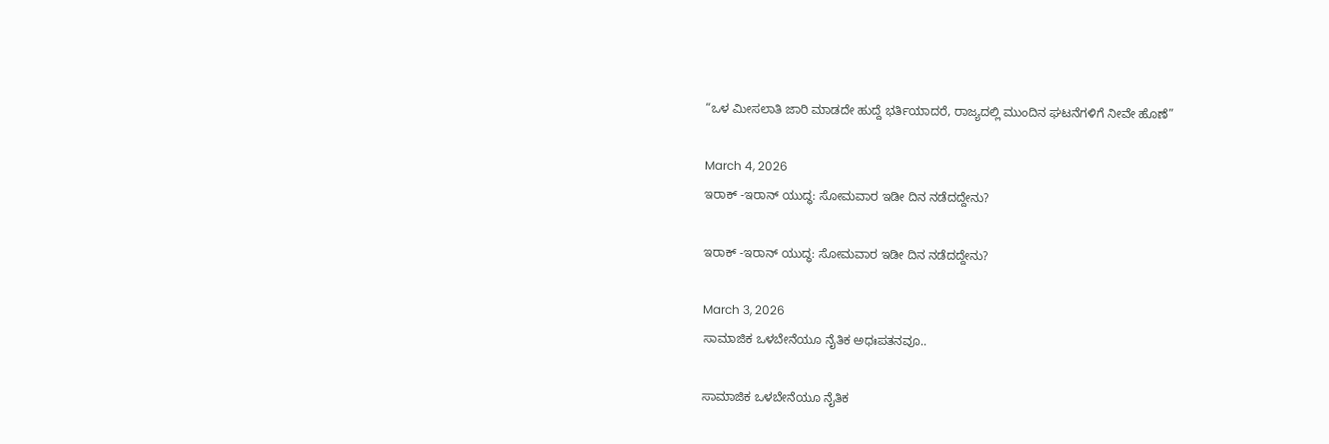“ಒಳ ಮೀಸಲಾತಿ ಜಾರಿ ಮಾಡದೇ ಹುದ್ದೆ ಭರ್ತಿಯಾದರೆ, ರಾಜ್ಯದಲ್ಲಿ ಮುಂದಿನ ಘಟನೆಗಳಿಗೆ ನೀವೇ ಹೊಣೆ”

March 4, 2026
ಇರಾಕ್ -ಇರಾನ್ ಯುದ್ಧ: ಸೋಮವಾರ ಇಡೀ ದಿನ ನಡೆದದ್ದೇನು?

ಇರಾಕ್ -ಇರಾನ್ ಯುದ್ಧ: ಸೋಮವಾರ ಇಡೀ ದಿನ ನಡೆದದ್ದೇನು?

March 3, 2026
ಸಾಮಾಜಿಕ ಒಳಬೇನೆಯೂ ನೈತಿಕ ಅಧಃಪತನವೂ..

ಸಾಮಾಜಿಕ ಒಳಬೇನೆಯೂ ನೈತಿಕ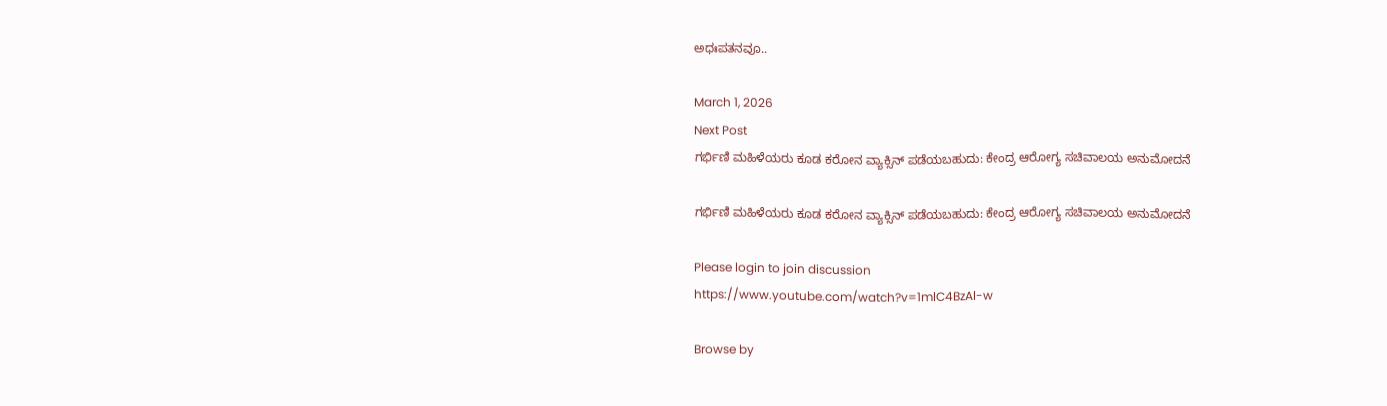ಅಧಃಪತನವೂ..

March 1, 2026
Next Post
ಗರ್ಭಿಣಿ ಮಹಿಳೆಯರು ಕೂಡ ಕರೋನ ವ್ಯಾಕ್ಸಿನ್ ಪಡೆಯಬಹುದು: ಕೇಂದ್ರ ಆರೋಗ್ಯ ಸಚಿವಾಲಯ ಅನುಮೋದನೆ

ಗರ್ಭಿಣಿ ಮಹಿಳೆಯರು ಕೂಡ ಕರೋನ ವ್ಯಾಕ್ಸಿನ್ ಪಡೆಯಬಹುದು: ಕೇಂದ್ರ ಆರೋಗ್ಯ ಸಚಿವಾಲಯ ಅನುಮೋದನೆ

Please login to join discussion
https://www.youtube.com/watch?v=1mlC4BzAl-w

Browse by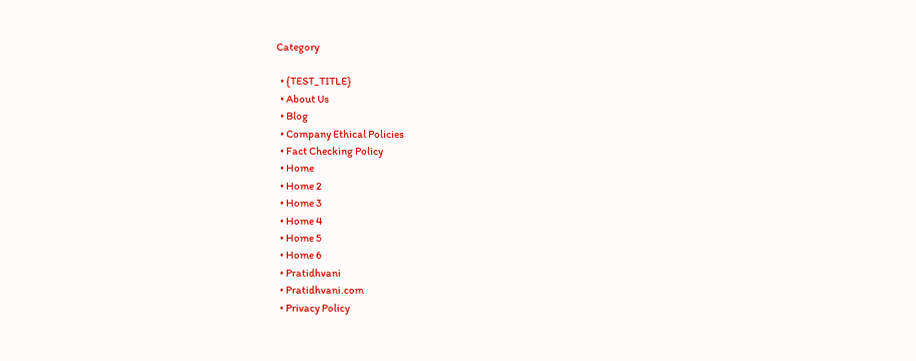Category

  • {TEST_TITLE}
  • About Us
  • Blog
  • Company Ethical Policies
  • Fact Checking Policy
  • Home
  • Home 2
  • Home 3
  • Home 4
  • Home 5
  • Home 6
  • Pratidhvani
  • Pratidhvani.com
  • Privacy Policy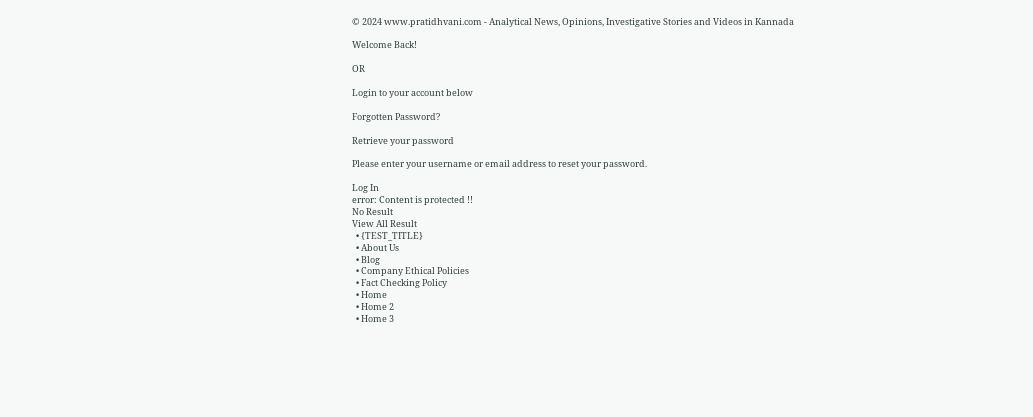© 2024 www.pratidhvani.com - Analytical News, Opinions, Investigative Stories and Videos in Kannada

Welcome Back!

OR

Login to your account below

Forgotten Password?

Retrieve your password

Please enter your username or email address to reset your password.

Log In
error: Content is protected !!
No Result
View All Result
  • {TEST_TITLE}
  • About Us
  • Blog
  • Company Ethical Policies
  • Fact Checking Policy
  • Home
  • Home 2
  • Home 3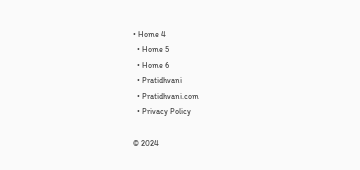• Home 4
  • Home 5
  • Home 6
  • Pratidhvani
  • Pratidhvani.com
  • Privacy Policy

© 2024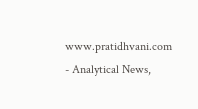www.pratidhvani.com - Analytical News,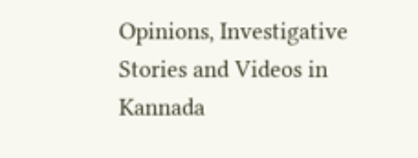Opinions, Investigative Stories and Videos in Kannada